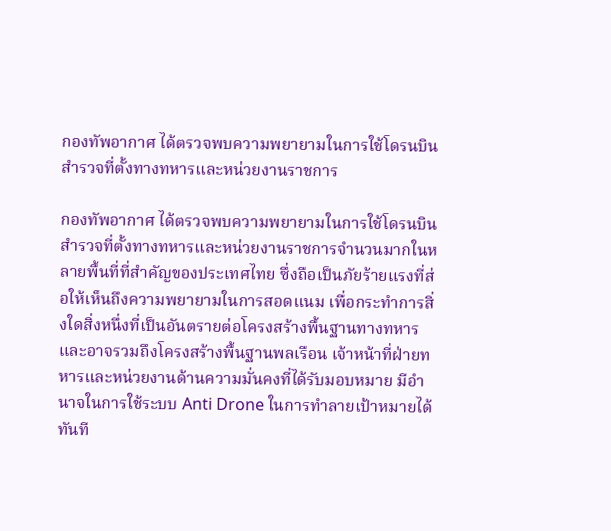กองทัพอากาศ ได้ตรวจพบความพยายามในการใช้โดรนบินสำรวจที่ตั้งทางทหารและหน่วยงานราชการ

กองทัพอากาศ ได้ตรวจพบความพยายามในการใช้โดรนบินสำรวจที่ตั้งทางทหารและหน่วยงานราชการจำนวนมากในหลายพื้นที่ที่สำคัญของประเทศไทย ซึ่งถือเป็นภัยร้ายแรงที่ส่อให้เห็นถึงความพยายามในการสอดแนม เพื่อกระทำการสิ่งใดสิ่งหนึ่งที่เป็นอันตรายต่อโครงสร้างพื้นฐานทางทหารและอาจรวมถึงโครงสร้างพื้นฐานพลเรือน เจ้าหน้าที่ฝ่ายทหารและหน่วยงานด้านความมั่นคงที่ได้รับมอบหมาย มีอำนาจในการใช้ระบบ Anti Drone ในการทำลายเป้าหมายได้ทันที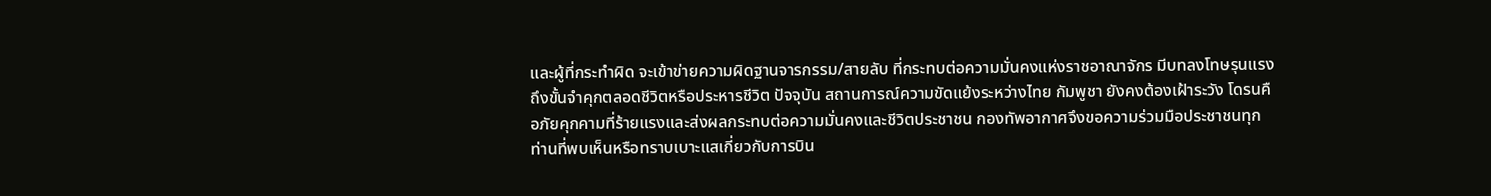และผู้ที่กระทำผิด จะเข้าข่ายความผิดฐานจารกรรม/สายลับ ที่กระทบต่อความมั่นคงแห่งราชอาณาจักร มีบทลงโทษรุนแรง ถึงขั้นจำคุกตลอดชีวิตหรือประหารชีวิต ปัจจุบัน สถานการณ์ความขัดแย้งระหว่างไทย กัมพูชา ยังคงต้องเฝ้าระวัง โดรนคือภัยคุกคามที่ร้ายแรงและส่งผลกระทบต่อความมั่นคงและชีวิตประชาชน กองทัพอากาศจึงขอความร่วมมือประชาชนทุกท่านที่พบเห็นหรือทราบเบาะแสเกี่ยวกับการบิน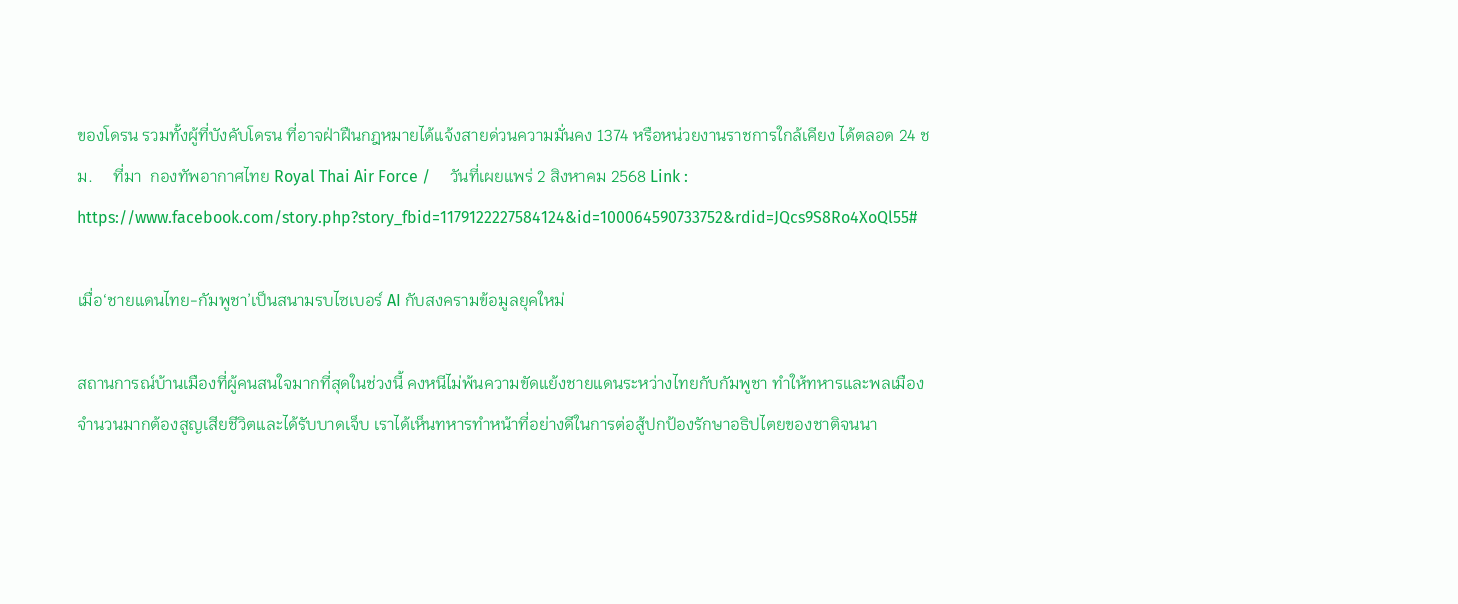ของโดรน รวมทั้งผู้ที่บังคับโดรน ที่อาจฝ่าฝืนกฎหมายได้แจ้งสายด่วนความมั่นคง 1374 หรือหน่วยงานราชการใกล้เคียง ได้ตลอด 24 ชม.     ที่มา  กองทัพอากาศไทย Royal Thai Air Force /     วันที่เผยแพร่ 2 สิงหาคม 2568 Link : https://www.facebook.com/story.php?story_fbid=1179122227584124&id=100064590733752&rdid=JQcs9S8Ro4XoQl55#

เมื่อ‘ชายแดนไทย-กัมพูชา’เป็นสนามรบไซเบอร์ AI กับสงครามข้อมูลยุคใหม่

สถานการณ์บ้านเมืองที่ผู้คนสนใจมากที่สุดในช่วงนี้ คงหนีไม่พ้นความขัดแย้งชายแดนระหว่างไทยกับกัมพูชา ทำให้ทหารและพลเมืองจำนวนมากต้องสูญเสียชีวิตและได้รับบาดเจ็บ เราได้เห็นทหารทำหน้าที่อย่างดีในการต่อสู้ปกป้องรักษาอธิปไตยของชาติจนนา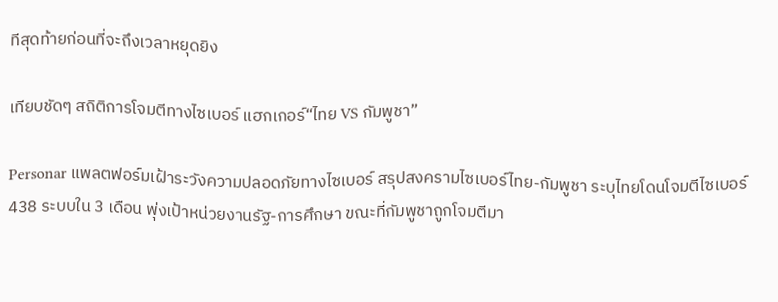ทีสุดท้ายก่อนที่จะถึงเวลาหยุดยิง

เทียบชัดๆ สถิติการโจมตีทางไซเบอร์ แฮกเกอร์“ไทย VS กัมพูชา”

Personar แพลตฟอร์มเฝ้าระวังความปลอดภัยทางไซเบอร์ สรุปสงครามไซเบอร์ไทย-กัมพูชา ระบุไทยโดนโจมตีไซเบอร์ 438 ระบบใน 3 เดือน พุ่งเป้าหน่วยงานรัฐ-การศึกษา ขณะที่กัมพูชาถูกโจมตีมา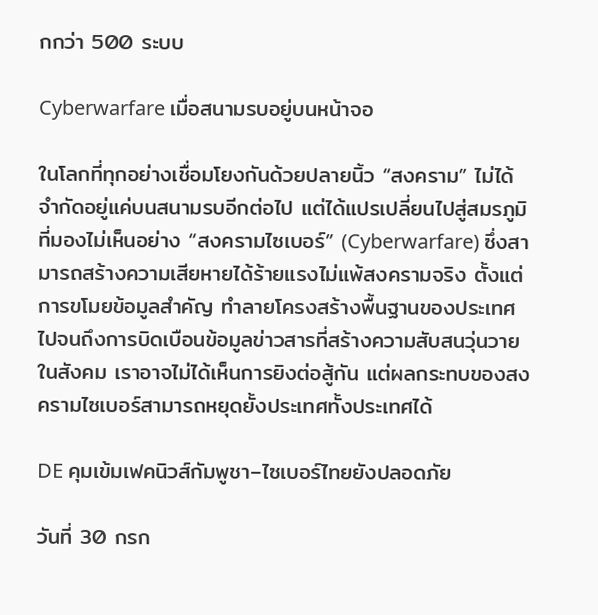กกว่า 500 ระบบ

Cyberwarfare เมื่อสนามรบอยู่บนหน้าจอ

ในโลกที่ทุกอย่างเชื่อมโยงกันด้วยปลายนิ้ว “สงคราม” ไม่ได้จำกัดอยู่แค่บนสนามรบอีกต่อไป แต่ได้แปรเปลี่ยนไปสู่สมรภูมิที่มองไม่เห็นอย่าง “สงครามไซเบอร์” (Cyberwarfare) ซึ่งสามารถสร้างความเสียหายได้ร้ายแรงไม่แพ้สงครามจริง ตั้งแต่การขโมยข้อมูลสำคัญ ทำลายโครงสร้างพื้นฐานของประเทศ ไปจนถึงการบิดเบือนข้อมูลข่าวสารที่สร้างความสับสนวุ่นวายในสังคม เราอาจไม่ได้เห็นการยิงต่อสู้กัน แต่ผลกระทบของสงครามไซเบอร์สามารถหยุดยั้งประเทศทั้งประเทศได้

DE คุมเข้มเฟคนิวส์กัมพูชา–ไซเบอร์ไทยยังปลอดภัย

วันที่ 30 กรก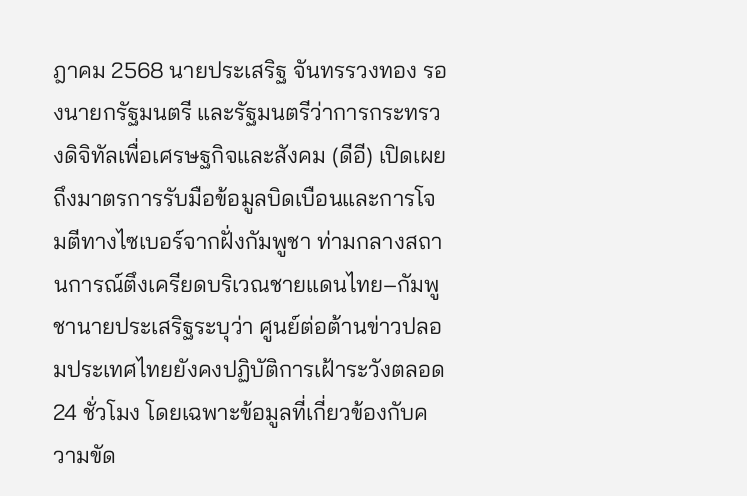ฎาคม 2568 นายประเสริฐ จันทรรวงทอง รองนายกรัฐมนตรี และรัฐมนตรีว่าการกระทรวงดิจิทัลเพื่อเศรษฐกิจและสังคม (ดีอี) เปิดเผยถึงมาตรการรับมือข้อมูลบิดเบือนและการโจมตีทางไซเบอร์จากฝั่งกัมพูชา ท่ามกลางสถานการณ์ตึงเครียดบริเวณชายแดนไทย–กัมพูชานายประเสริฐระบุว่า ศูนย์ต่อต้านข่าวปลอมประเทศไทยยังคงปฏิบัติการเฝ้าระวังตลอด 24 ชั่วโมง โดยเฉพาะข้อมูลที่เกี่ยวข้องกับความขัด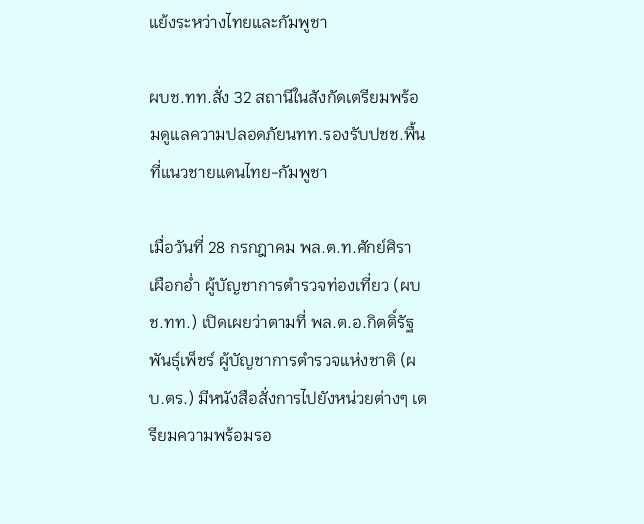แย้งระหว่างไทยและกัมพูชา

ผบช.ทท.สั่ง 32 สถานีในสังกัดเตรียมพร้อมดูแลความปลอดภัยนทท.รองรับปชช.พื้นที่แนวชายแดนไทย-กัมพูชา

เมื่อวันที่ 28 กรกฎาคม พล.ต.ท.ศักย์ศิรา เผือกอ่ำ ผู้บัญชาการตำรวจท่องเที่ยว (ผบช.ทท.) เปิดเผยว่าตามที่ พล.ต.อ.กิตติ์รัฐ พันธุ์เพ็ชร์ ผู้บัญชาการตำรวจแห่งชาติ (ผบ.ตร.) มีหนังสือสั่งการไปยังหน่วยต่างๆ เตรียมความพร้อมรอ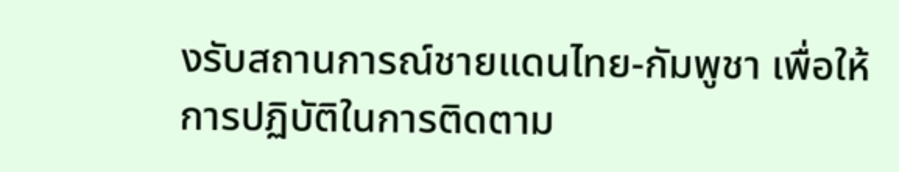งรับสถานการณ์ชายแดนไทย-กัมพูชา เพื่อให้การปฏิบัติในการติดตาม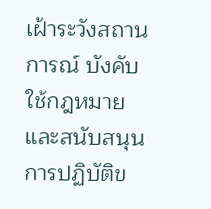เฝ้าระวังสถานการณ์ บังคับใช้กฎหมาย และสนับสนุนการปฏิบัติข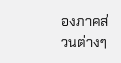องภาคส่วนต่างๆ